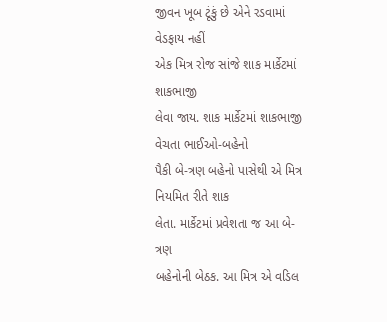જીવન ખૂબ ટૂંકું છે એને રડવામાં
વેડફાય નહીં
એક મિત્ર રોજ સાંજે શાક માર્કેટમાં શાકભાજી
લેવા જાય. શાક માર્કેટમાં શાકભાજી વેચતા ભાઈઓ-બહેનો
પૈકી બે-ત્રણ બહેનો પાસેથી એ મિત્ર નિયમિત રીતે શાક
લેતા. માર્કેટમાં પ્રવેશતા જ આ બે-ત્રણ
બહેનોની બેઠક. આ મિત્ર એ વડિલ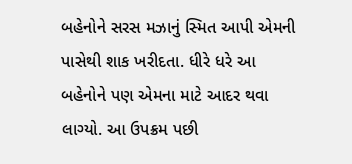બહેનોને સરસ મઝાનું સ્મિત આપી એમની
પાસેથી શાક ખરીદતા. ધીરે ધરે આ બહેનોને પણ એમના માટે આદર થવા
લાગ્યો. આ ઉપક્રમ પછી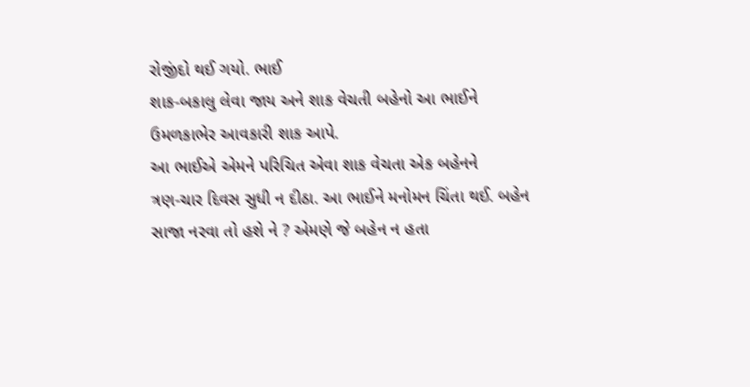રોજીંદો થઈ ગયો. ભાઈ
શાક-બકાલુ લેવા જાય અને શાક વેચતી બહેનો આ ભાઈને
ઉમળકાભેર આવકારી શાક આપે.
આ ભાઈએ એમને પરિચિત એવા શાક વેચતા એક બહેનને
ત્રણ-ચાર દિવસ સુધી ન દીઠા. આ ભાઈને મનોમન ચિંતા થઈ. બહેન
સાજા નરવા તો હશે ને ? એમણે જે બહેન ન હતા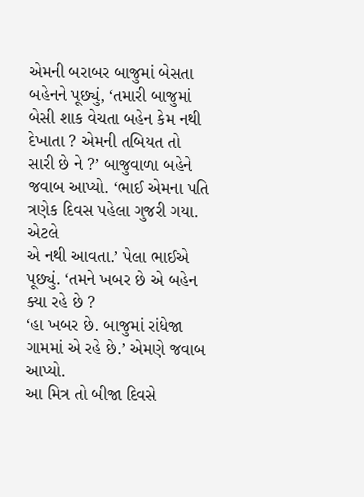એમની બરાબર બાજુમાં બેસતા
બહેનને પૂછ્યું, ‘તમારી બાજુમાં બેસી શાક વેચતા બહેન કેમ નથી
દેખાતા ? એમની તબિયત તો સારી છે ને ?’ બાજુવાળા બહેને જવાબ આપ્યો. ‘ભાઈ એમના પતિ ત્રણેક દિવસ પહેલા ગુજરી ગયા. એટલે
એ નથી આવતા.’ પેલા ભાઈએ પૂછ્યું. ‘તમને ખબર છે એ બહેન ક્યા રહે છે ?
‘હા ખબર છે. બાજુમાં રાંધેજા ગામમાં એ રહે છે.’ એમણે જવાબ આપ્યો.
આ મિત્ર તો બીજા દિવસે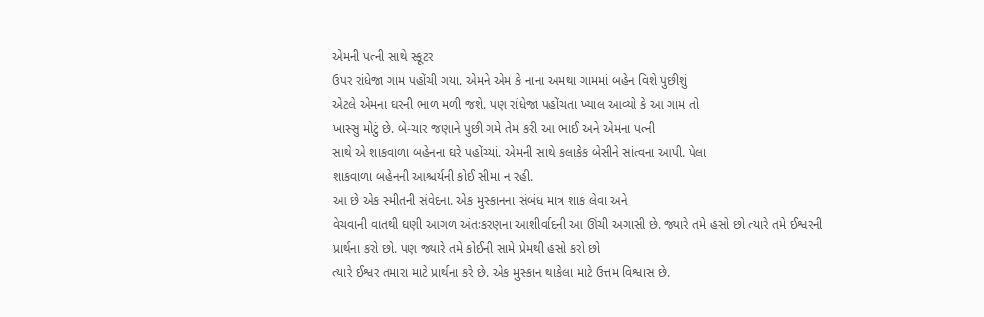એમની પત્ની સાથે સ્કૂટર
ઉપર રાંધેજા ગામ પહોંચી ગયા. એમને એમ કે નાના અમથા ગામમાં બહેન વિશે પુછીશું
એટલે એમના ઘરની ભાળ મળી જશે. પણ રાંધેજા પહોંચતા ખ્યાલ આવ્યો કે આ ગામ તો
ખાસ્સુ મોટું છે. બે-ચાર જણાને પુછી ગમે તેમ કરી આ ભાઈ અને એમના પત્ની
સાથે એ શાકવાળા બહેનના ઘરે પહોંચ્યાં. એમની સાથે કલાકેક બેસીને સાંત્વના આપી. પેલા
શાકવાળા બહેનની આશ્ચર્યની કોઈ સીમા ન રહી.
આ છે એક સ્મીતની સંવેદના. એક મુસ્કાનના સંબંધ માત્ર શાક લેવા અને
વેચવાની વાતથી ઘણી આગળ અંતઃકરણના આશીર્વાદની આ ઊંચી અગાસી છે. જ્યારે તમે હસો છો ત્યારે તમે ઈશ્વરની
પ્રાર્થના કરો છો. પણ જ્યારે તમે કોઈની સામે પ્રેમથી હસો કરો છો
ત્યારે ઈશ્વર તમારા માટે પ્રાર્થના કરે છે. એક મુસ્કાન થાકેલા માટે ઉત્તમ વિશ્વાસ છે.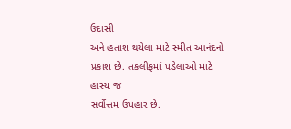ઉદાસી
અને હતાશ થયેલા માટે સ્મીત આનંદનો પ્રકાશ છે. તકલીફમાં પડેલાઓ માટે હાસ્ય જ
સર્વોત્તમ ઉપહાર છે.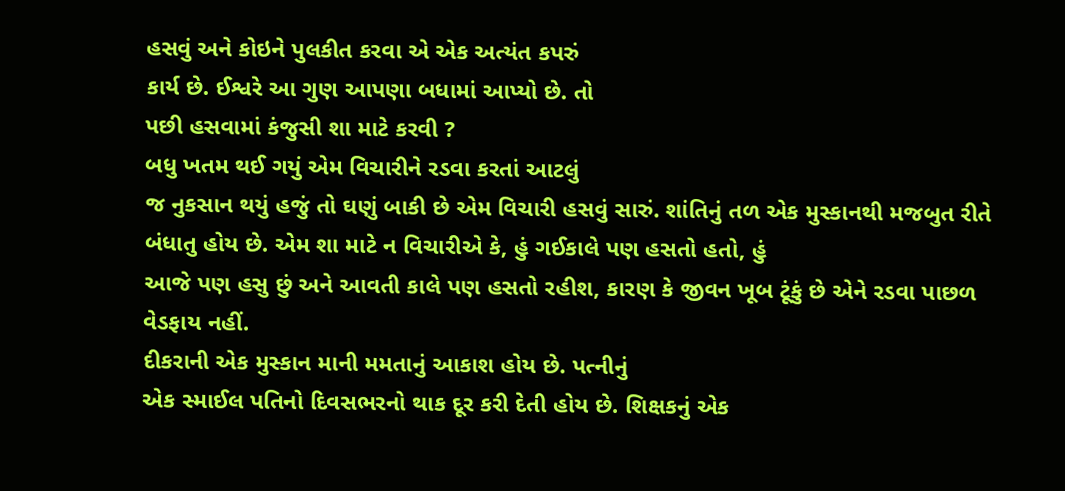હસવું અને કોઇને પુલકીત કરવા એ એક અત્યંત કપરું
કાર્ય છે. ઈશ્વરે આ ગુણ આપણા બધામાં આપ્યો છે. તો
પછી હસવામાં કંજુસી શા માટે કરવી ?
બધુ ખતમ થઈ ગયું એમ વિચારીને રડવા કરતાં આટલું
જ નુકસાન થયું હજું તો ઘણું બાકી છે એમ વિચારી હસવું સારું. શાંતિનું તળ એક મુસ્કાનથી મજબુત રીતે
બંધાતુ હોય છે. એમ શા માટે ન વિચારીએ કે, હું ગઈકાલે પણ હસતો હતો, હું
આજે પણ હસુ છું અને આવતી કાલે પણ હસતો રહીશ, કારણ કે જીવન ખૂબ ટૂંકું છે એને રડવા પાછળ
વેડફાય નહીં.
દીકરાની એક મુસ્કાન માની મમતાનું આકાશ હોય છે. પત્નીનું
એક સ્માઈલ પતિનો દિવસભરનો થાક દૂર કરી દેતી હોય છે. શિક્ષકનું એક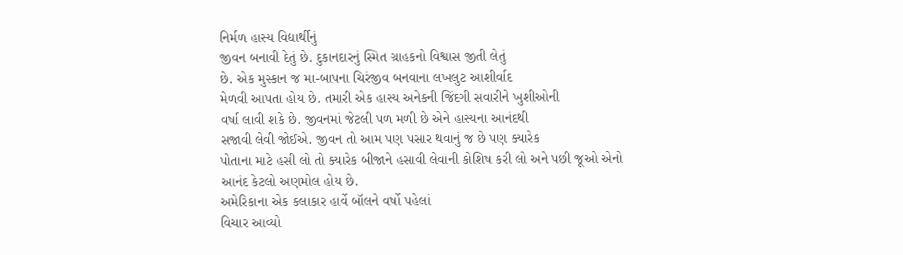નિર્મળ હાસ્ય વિદ્યાર્થીનું
જીવન બનાવી દેતું છે. દુકાનદારનું સ્મિત ગ્રાહકનો વિશ્વાસ જીતી લેતું
છે. એક મુસ્કાન જ મા-બાપના ચિરંજીવ બનવાના લખલુટ આશીર્વાદ
મેળવી આપતા હોય છે. તમારી એક હાસ્ય અનેકની જિંદગી સવારીને ખુશીઓની
વર્ષા લાવી શકે છે. જીવનમાં જેટલી પળ મળી છે એને હાસ્યના આનંદથી
સજાવી લેવી જોઈએ. જીવન તો આમ પણ પસાર થવાનું જ છે પણ ક્યારેક
પોતાના માટે હસી લો તો ક્યારેક બીજાને હસાવી લેવાની કોશિષ કરી લો અને પછી જૂઓ એનો
આનંદ કેટલો અણમોલ હોય છે.
અમેરિકાના એક કલાકાર હાર્વે બૉલને વર્ષો પહેલાં
વિચાર આવ્યો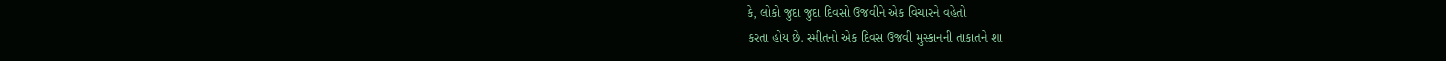કે, લોકો જુદા જુદા દિવસો ઉજવીને એક વિચારને વહેતો
કરતા હોય છે. સ્મીતનો એક દિવસ ઉજવી મુસ્કાનની તાકાતને શા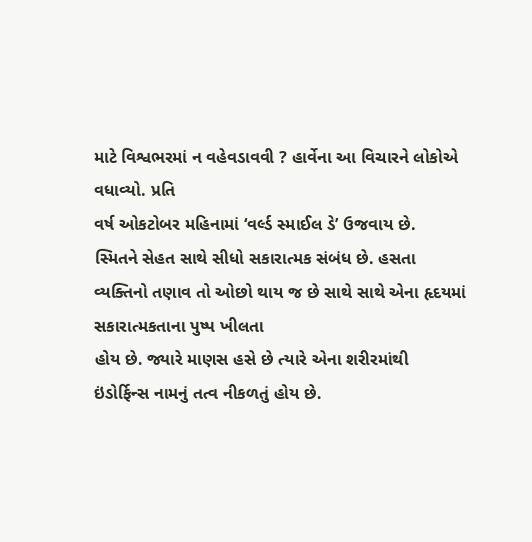માટે વિશ્વભરમાં ન વહેવડાવવી ? હાર્વેના આ વિચારને લોકોએ વધાવ્યો. પ્રતિ
વર્ષ ઓકટોબર મહિનામાં ‘વર્લ્ડ સ્માઈલ ડે’ ઉજવાય છે.
સ્મિતને સેહત સાથે સીધો સકારાત્મક સંબંધ છે. હસતા
વ્યક્તિનો તણાવ તો ઓછો થાય જ છે સાથે સાથે એના હૃદયમાં સકારાત્મકતાના પુષ્પ ખીલતા
હોય છે. જ્યારે માણસ હસે છે ત્યારે એના શરીરમાંથી
ઇંડોર્ફિન્સ નામનું તત્વ નીકળતું હોય છે.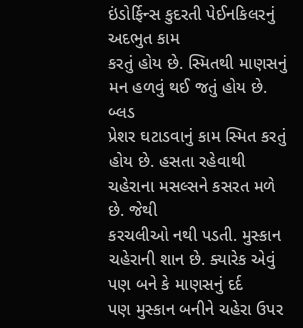ઇંડોર્ફિન્સ કુદરતી પેઈનકિલરનું અદભુત કામ
કરતું હોય છે. સ્મિતથી માણસનું મન હળવું થઈ જતું હોય છે. બ્લડ
પ્રેશર ઘટાડવાનું કામ સ્મિત કરતું હોય છે. હસતા રહેવાથી ચહેરાના મસલ્સને કસરત મળે છે. જેથી
કરચલીઓ નથી પડતી. મુસ્કાન ચહેરાની શાન છે. ક્યારેક એવું પણ બને કે માણસનું દર્દ
પણ મુસ્કાન બનીને ચહેરા ઉપર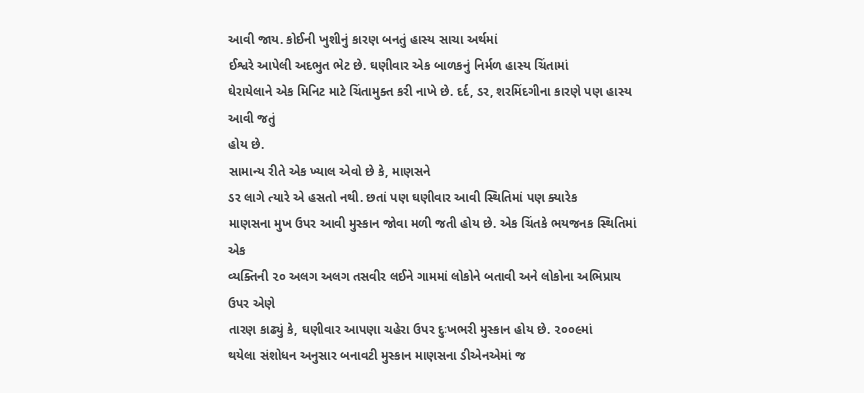આવી જાય. કોઈની ખુશીનું કારણ બનતું હાસ્ય સાચા અર્થમાં
ઈશ્વરે આપેલી અદભુત ભેટ છે. ઘણીવાર એક બાળકનું નિર્મળ હાસ્ય ચિંતામાં
ઘેરાયેલાને એક મિનિટ માટે ચિંતામુક્ત કરી નાખે છે. દર્દ, ડર, શરમિંદગીના કારણે પણ હાસ્ય આવી જતું
હોય છે.
સામાન્ય રીતે એક ખ્યાલ એવો છે કે, માણસને
ડર લાગે ત્યારે એ હસતો નથી. છતાં પણ ઘણીવાર આવી સ્થિતિમાં પણ ક્યારેક
માણસના મુખ ઉપર આવી મુસ્કાન જોવા મળી જતી હોય છે. એક ચિંતકે ભયજનક સ્થિતિમાં એક
વ્યક્તિની ૨૦ અલગ અલગ તસવીર લઈને ગામમાં લોકોને બતાવી અને લોકોના અભિપ્રાય ઉપર એણે
તારણ કાઢ્યું કે, ઘણીવાર આપણા ચહેરા ઉપર દુઃખભરી મુસ્કાન હોય છે. ૨૦૦૯માં
થયેલા સંશોધન અનુસાર બનાવટી મુસ્કાન માણસના ડીએનએમાં જ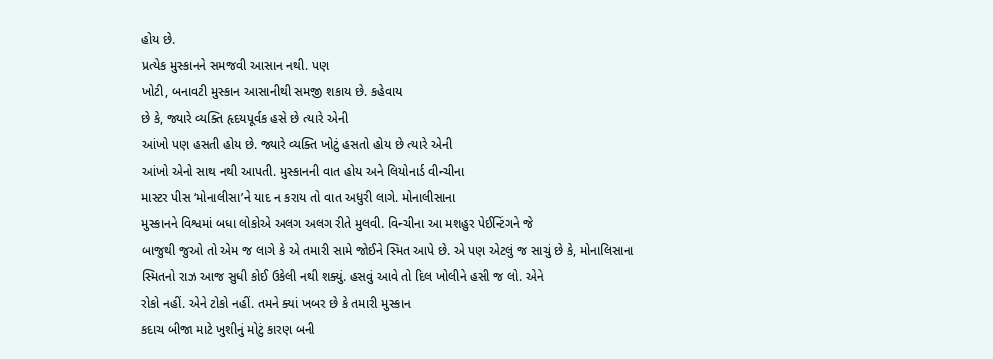હોય છે.
પ્રત્યેક મુસ્કાનને સમજવી આસાન નથી. પણ
ખોટી, બનાવટી મુસ્કાન આસાનીથી સમજી શકાય છે. કહેવાય
છે કે, જ્યારે વ્યક્તિ હૃદયપૂર્વક હસે છે ત્યારે એની
આંખો પણ હસતી હોય છે. જ્યારે વ્યક્તિ ખોટું હસતો હોય છે ત્યારે એની
આંખો એનો સાથ નથી આપતી. મુસ્કાનની વાત હોય અને લિયોનાર્ડ વીન્ચીના
માસ્ટર પીસ ‘મોનાલીસા’ને યાદ ન કરાય તો વાત અધુરી લાગે. મોનાલીસાના
મુસ્કાનને વિશ્વમાં બધા લોકોએ અલગ અલગ રીતે મુલવી. વિન્ચીના આ મશહુર પેઈન્ટિંગને જે
બાજુથી જુઓ તો એમ જ લાગે કે એ તમારી સામે જોઈને સ્મિત આપે છે. એ પણ એટલું જ સાચું છે કે, મોનાલિસાના
સ્મિતનો રાઝ આજ સુધી કોઈ ઉકેલી નથી શક્યું. હસવું આવે તો દિલ ખોલીને હસી જ લો. એને
રોકો નહીં. એને ટોકો નહીં. તમને ક્યાં ખબર છે કે તમારી મુસ્કાન
કદાચ બીજા માટે ખુશીનું મોટું કારણ બની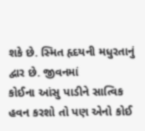શકે છે. સ્મિત હૃદયની મધુરતાનું દ્વાર છે. જીવનમાં
કોઈના આંસુ પાડીને સાત્વિક હવન કરશો તો પણ એનો કોઈ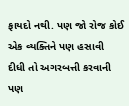ફાયદો નથી. પણ જો રોજ કોઈ એક વ્યક્તિને પણ હસાવી
દીધી તો અગરબત્તી કરવાની પણ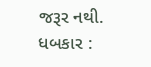જરૂર નથી.
ધબકાર :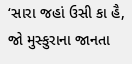‘સારા જહાં ઉસી કા હૈ, જો મુસ્કુરાના જાનતા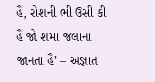હૈ, રોશની ભી ઉસી કી હૈ જો શમા જલાના
જાનતા હૈ’ – અજ્ઞાત